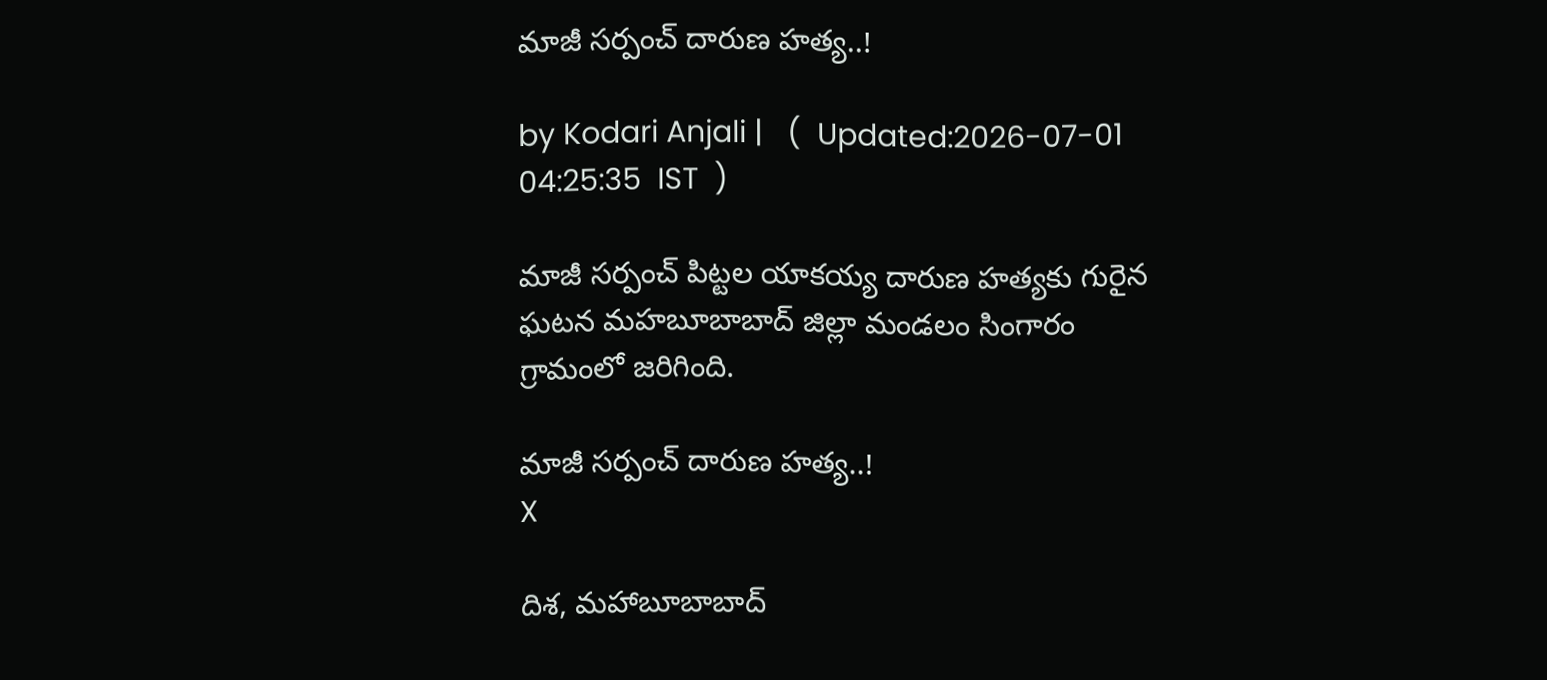మాజీ సర్పంచ్ దారుణ హత్య..!

by Kodari Anjali |   (  Updated:2026-07-01 04:25:35  IST  )

మాజీ సర్పంచ్ పిట్టల యాకయ్య దారుణ హత్యకు గురైన ఘటన మహబూబాబాద్ జిల్లా మండలం సింగారం గ్రామంలో జరిగింది.

మాజీ సర్పంచ్ దారుణ హత్య..!
X

దిశ, మహాబూబాబాద్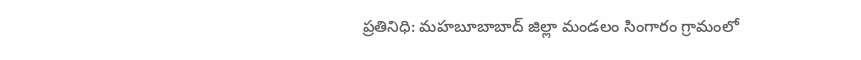ప్రతినిధి: మహబూబాబాద్ జిల్లా మండలం సింగారం గ్రామంలో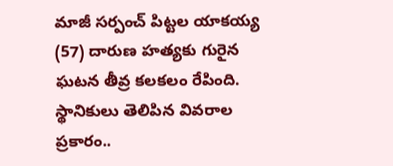మాజీ సర్పంచ్ పిట్టల యాకయ్య (57) దారుణ హత్యకు గురైన ఘటన తీవ్ర కలకలం రేపింది. స్థానికులు తెలిపిన వివరాల ప్రకారం..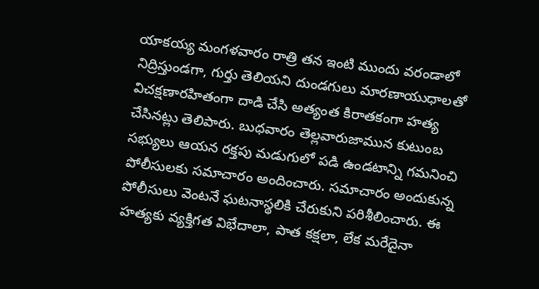యాకయ్య మంగళవారం రాత్రి తన ఇంటి ముందు వరండాలో నిద్రిస్తుండగా, గుర్తు తెలియని దుండగులు మారణాయుధాలతో విచక్షణారహితంగా దాడి చేసి అత్యంత కిరాతకంగా హత్య చేసినట్లు తెలిపారు. బుధవారం తెల్లవారుజామున కుటుంబ సభ్యులు ఆయన రక్తపు మడుగులో పడి ఉండటాన్ని గమనించి పోలీసులకు సమాచారం అందించారు. సమాచారం అందుకున్న పోలీసులు వెంటనే ఘటనాస్థలికి చేరుకుని పరిశీలించారు. ఈ హత్యకు వ్యక్తిగత విభేదాలా, పాత కక్షలా, లేక మరేదైనా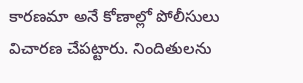కారణమా అనే కోణాల్లో పోలీసులు విచారణ చేపట్టారు. నిందితులను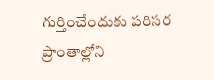గుర్తించేందుకు పరిసర ప్రాంతాల్లోని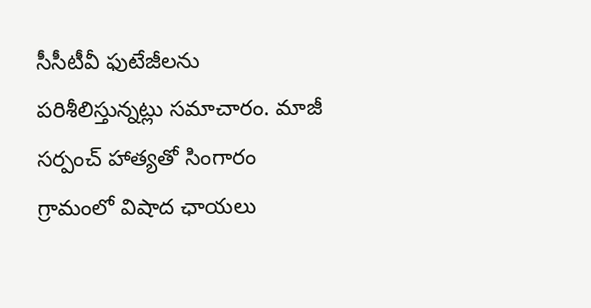సీసీటీవీ ఫుటేజీలను పరిశీలిస్తున్నట్లు సమాచారం. మాజీ సర్పంచ్ హాత్యతో సింగారం గ్రామంలో విషాద ఛాయలు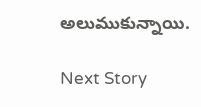అలుముకున్నాయి.

Next Story